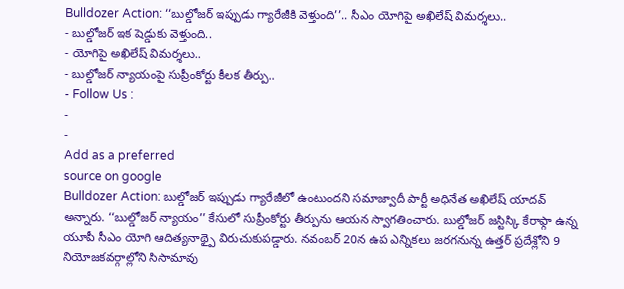Bulldozer Action: ‘‘బుల్డోజర్ ఇప్పుడు గ్యారేజీకి వెళ్తుంది’’.. సీఎం యోగిపై అఖిలేష్ విమర్శలు..
- బుల్డోజర్ ఇక షెడ్డుకు వెళ్తుంది..
- యోగిపై అఖిలేష్ విమర్శలు..
- బుల్డోజర్ న్యాయంపై సుప్రీంకోర్టు కీలక తీర్పు..
- Follow Us :
-
-
Add as a preferred
source on google
Bulldozer Action: బుల్డోజర్ ఇప్పుడు గ్యారేజీలో ఉంటుందని సమాజ్వాదీ పార్టీ అధినేత అఖిలేష్ యాదవ్ అన్నారు. ‘‘బుల్డోజర్ న్యాయం’’ కేసులో సుప్రీంకోర్టు తీర్పును ఆయన స్వాగతించారు. బుల్డోజర్ జస్టిస్కి కేరాఫ్గా ఉన్న యూపీ సీఎం యోగి ఆదిత్యనాథ్పై విరుచుకుపడ్డారు. నవంబర్ 20న ఉప ఎన్నికలు జరగనున్న ఉత్తర్ ప్రదేశ్లోని 9 నియోజకవర్గాల్లోని సిసామావు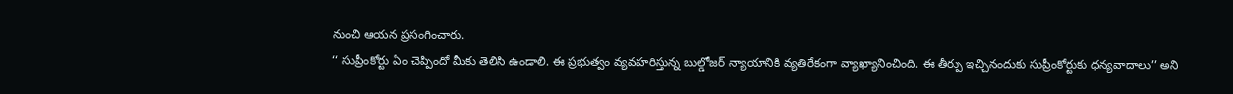నుంచి ఆయన ప్రసంగించారు.
‘‘ సుప్రీంకోర్టు ఏం చెప్పిందో మీకు తెలిసి ఉండాలి. ఈ ప్రభుత్వం వ్యవహరిస్తున్న బుల్డోజర్ న్యాయానికి వ్యతిరేకంగా వ్యాఖ్యానించింది. ఈ తీర్పు ఇచ్చినందుకు సుప్రీంకోర్టుకు ధన్యవాదాలు’’ అని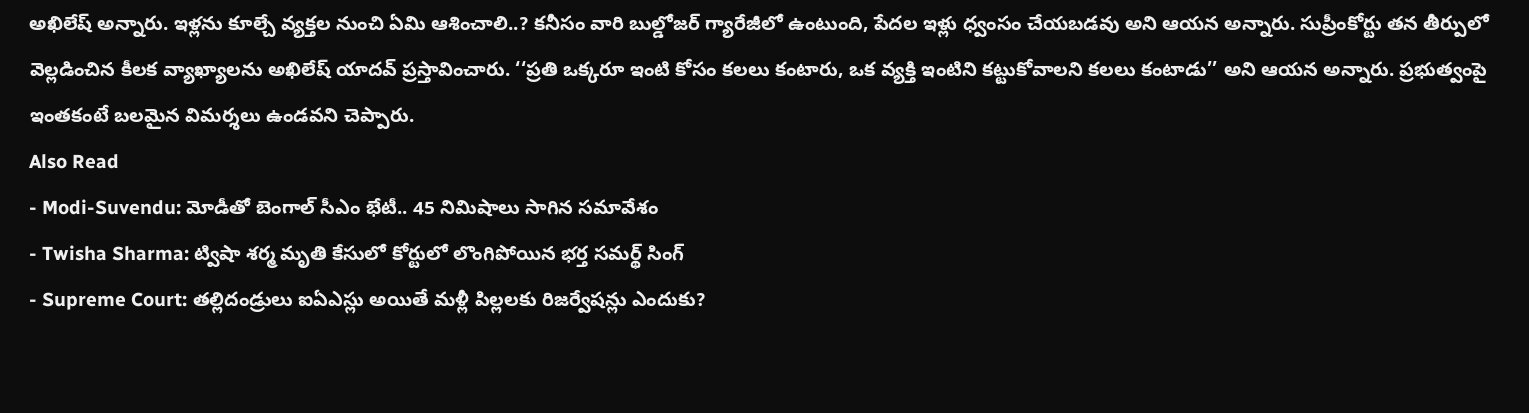అఖిలేష్ అన్నారు. ఇళ్లను కూల్చే వ్యక్తల నుంచి ఏమి ఆశించాలి..? కనీసం వారి బుల్డోజర్ గ్యారేజీలో ఉంటుంది, పేదల ఇళ్లు ధ్వంసం చేయబడవు అని ఆయన అన్నారు. సుప్రీంకోర్టు తన తీర్పులో వెల్లడించిన కీలక వ్యాఖ్యాలను అఖిలేష్ యాదవ్ ప్రస్తావించారు. ‘‘ప్రతి ఒక్కరూ ఇంటి కోసం కలలు కంటారు, ఒక వ్యక్తి ఇంటిని కట్టుకోవాలని కలలు కంటాడు’’ అని ఆయన అన్నారు. ప్రభుత్వంపై ఇంతకంటే బలమైన విమర్శలు ఉండవని చెప్పారు.
Also Read
- Modi-Suvendu: మోడీతో బెంగాల్ సీఎం భేటీ.. 45 నిమిషాలు సాగిన సమావేశం
- Twisha Sharma: ట్విషా శర్మ మృతి కేసులో కోర్టులో లొంగిపోయిన భర్త సమర్థ్ సింగ్
- Supreme Court: తల్లిదండ్రులు ఐఏఎస్లు అయితే మళ్లీ పిల్లలకు రిజర్వేషన్లు ఎందుకు?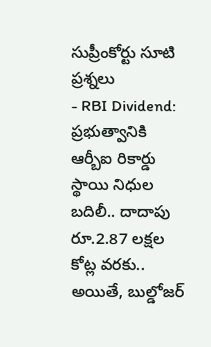సుప్రీంకోర్టు సూటి ప్రశ్నలు
- RBI Dividend: ప్రభుత్వానికి ఆర్బీఐ రికార్డు స్థాయి నిధుల బదిలీ.. దాదాపు రూ.2.87 లక్షల కోట్ల వరకు..
అయితే, బుల్డోజర్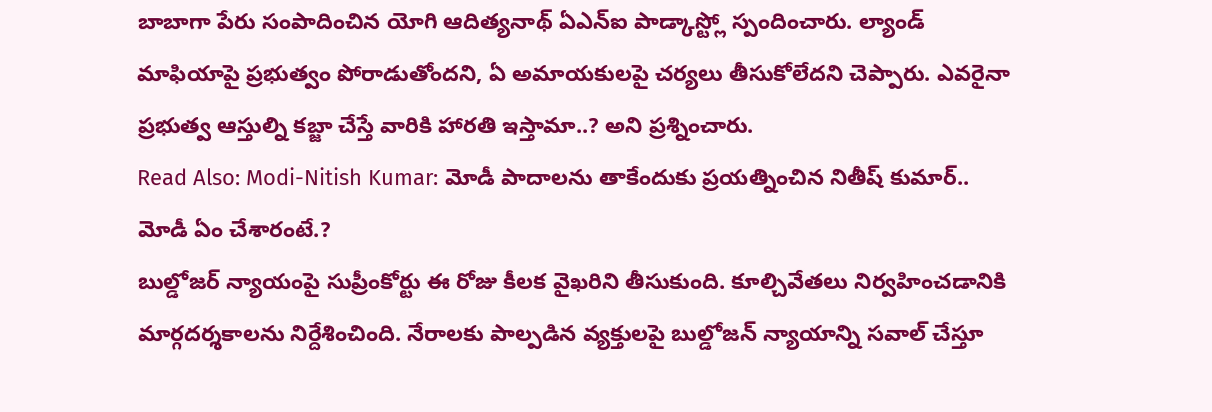బాబాగా పేరు సంపాదించిన యోగి ఆదిత్యనాథ్ ఏఎన్ఐ పాడ్కాస్ట్లో స్పందించారు. ల్యాండ్ మాఫియాపై ప్రభుత్వం పోరాడుతోందని, ఏ అమాయకులపై చర్యలు తీసుకోలేదని చెప్పారు. ఎవరైనా ప్రభుత్వ ఆస్తుల్ని కబ్జా చేస్తే వారికి హారతి ఇస్తామా..? అని ప్రశ్నించారు.
Read Also: Modi-Nitish Kumar: మోడీ పాదాలను తాకేందుకు ప్రయత్నించిన నితీష్ కుమార్.. మోడీ ఏం చేశారంటే.?
బుల్డోజర్ న్యాయంపై సుప్రీంకోర్టు ఈ రోజు కీలక వైఖరిని తీసుకుంది. కూల్చివేతలు నిర్వహించడానికి మార్గదర్శకాలను నిర్దేశించింది. నేరాలకు పాల్పడిన వ్యక్తులపై బుల్డోజన్ న్యాయాన్ని సవాల్ చేస్తూ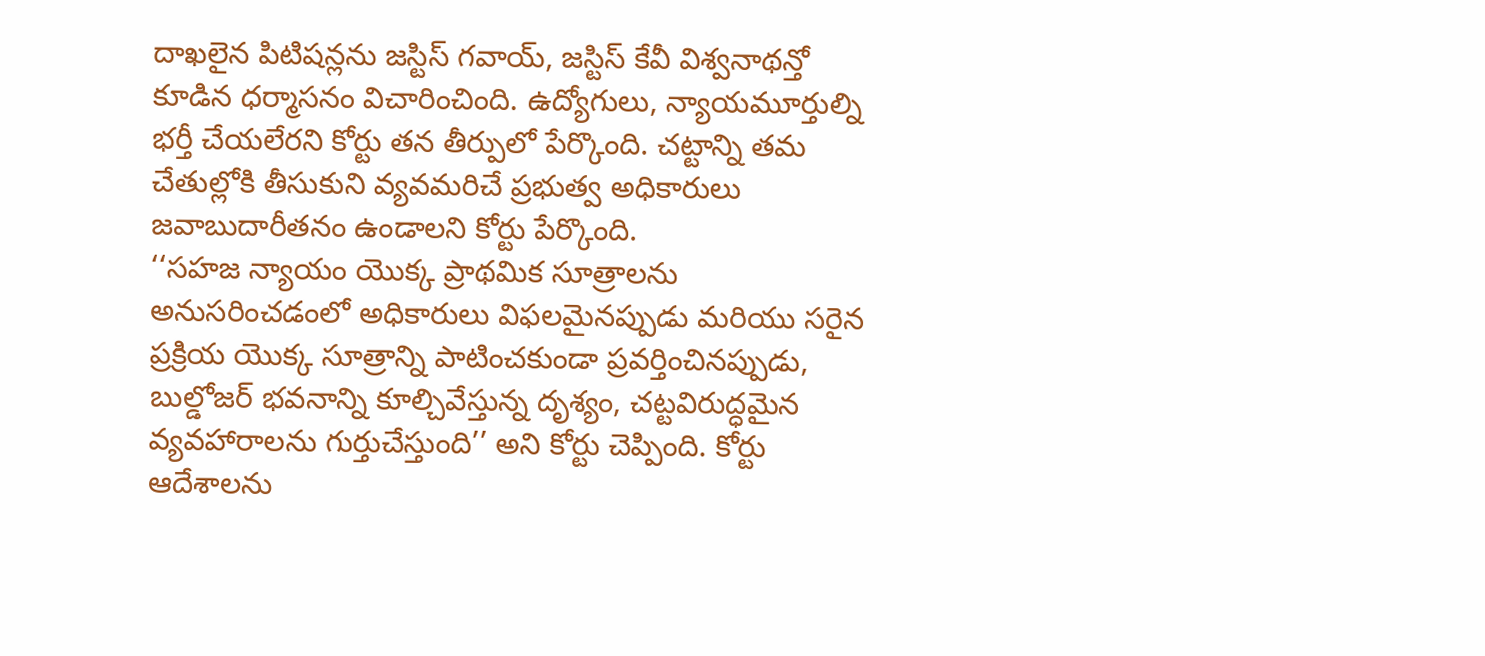దాఖలైన పిటిషన్లను జస్టిస్ గవాయ్, జస్టిస్ కేవీ విశ్వనాథన్తో కూడిన ధర్మాసనం విచారించింది. ఉద్యోగులు, న్యాయమూర్తుల్ని భర్తీ చేయలేరని కోర్టు తన తీర్పులో పేర్కొంది. చట్టాన్ని తమ చేతుల్లోకి తీసుకుని వ్యవమరిచే ప్రభుత్వ అధికారులు జవాబుదారీతనం ఉండాలని కోర్టు పేర్కొంది.
‘‘సహజ న్యాయం యొక్క ప్రాథమిక సూత్రాలను అనుసరించడంలో అధికారులు విఫలమైనప్పుడు మరియు సరైన ప్రక్రియ యొక్క సూత్రాన్ని పాటించకుండా ప్రవర్తించినప్పుడు, బుల్డోజర్ భవనాన్ని కూల్చివేస్తున్న దృశ్యం, చట్టవిరుద్ధమైన వ్యవహారాలను గుర్తుచేస్తుంది’’ అని కోర్టు చెప్పింది. కోర్టు ఆదేశాలను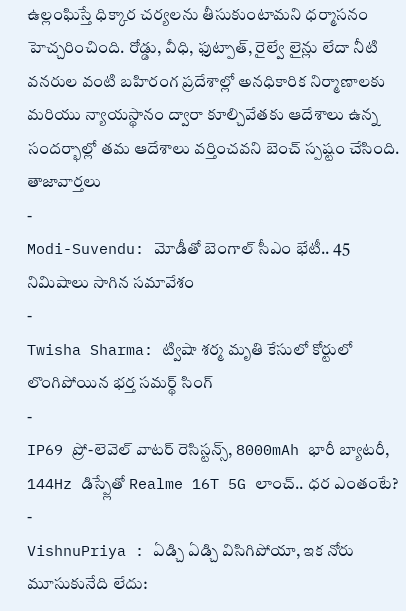ఉల్లంఘిస్తే ధిక్కార చర్యలను తీసుకుంటామని ధర్మాసనం హెచ్చరించింది. రోడ్డు, వీధి, ఫుట్పాత్, రైల్వే లైన్లు లేదా నీటి వనరుల వంటి బహిరంగ ప్రదేశాల్లో అనధికారిక నిర్మాణాలకు మరియు న్యాయస్థానం ద్వారా కూల్చివేతకు ఆదేశాలు ఉన్న సందర్భాల్లో తమ ఆదేశాలు వర్తించవని బెంచ్ స్పష్టం చేసింది.
తాజావార్తలు
-
Modi-Suvendu: మోడీతో బెంగాల్ సీఎం భేటీ.. 45 నిమిషాలు సాగిన సమావేశం
-
Twisha Sharma: ట్విషా శర్మ మృతి కేసులో కోర్టులో లొంగిపోయిన భర్త సమర్థ్ సింగ్
-
IP69 ప్రో-లెవెల్ వాటర్ రెసిస్టన్స్, 8000mAh భారీ బ్యాటరీ, 144Hz డిస్ప్లేతో Realme 16T 5G లాంచ్.. ధర ఎంతంటే?
-
VishnuPriya : ఏడ్చి ఏడ్చి విసిగిపోయా, ఇక నోరు మూసుకునేది లేదు: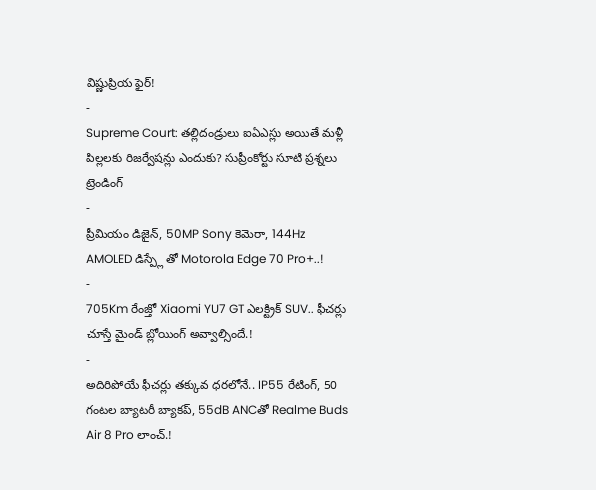విష్ణుప్రియ ఫైర్!
-
Supreme Court: తల్లిదండ్రులు ఐఏఎస్లు అయితే మళ్లీ పిల్లలకు రిజర్వేషన్లు ఎందుకు? సుప్రీంకోర్టు సూటి ప్రశ్నలు
ట్రెండింగ్
-
ప్రీమియం డిజైన్, 50MP Sony కెమెరా, 144Hz AMOLED డిస్ప్లే తో Motorola Edge 70 Pro+..!
-
705Km రేంజ్తో Xiaomi YU7 GT ఎలక్ట్రిక్ SUV.. ఫీచర్లు చూస్తే మైండ్ బ్లోయింగ్ అవ్వాల్సిందే.!
-
అదిరిపోయే ఫీచర్లు తక్కువ ధరలోనే.. IP55 రేటింగ్, 50 గంటల బ్యాటరీ బ్యాకప్, 55dB ANCతో Realme Buds Air 8 Pro లాంచ్.!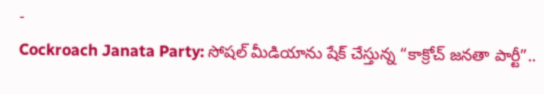-
Cockroach Janata Party: సోషల్ మీడియాను షేక్ చేస్తున్న “కాక్రోచ్ జనతా పార్టీ”..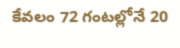కేవలం 72 గంటల్లోనే 20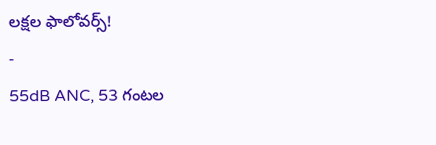లక్షల ఫాలోవర్స్!
-
55dB ANC, 53 గంటల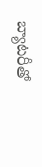బ్యాటరీతో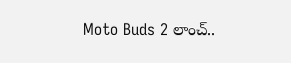Moto Buds 2 లాంచ్..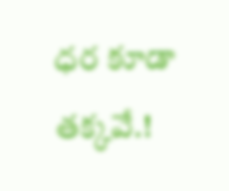ధర కూడా తక్కవే.!